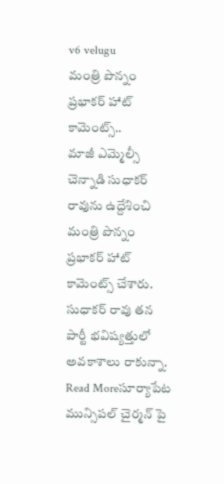v6 velugu
మంత్రి పొన్నం ప్రభాకర్ హాట్ కామెంట్స్..
మాజీ ఎమ్మెల్సీ చెన్నాడి సుధాకర్ రావును ఉద్దేశించి మంత్రి పొన్నం ప్రభాకర్ హాట్ కామెంట్స్ చేశారు. సుధాకర్ రావు తన పార్టీ భవిష్యత్తులో అవకాశాలు రాకున్నా.
Read Moreసూర్యాపేట మున్సిపల్ చైర్మన్ పై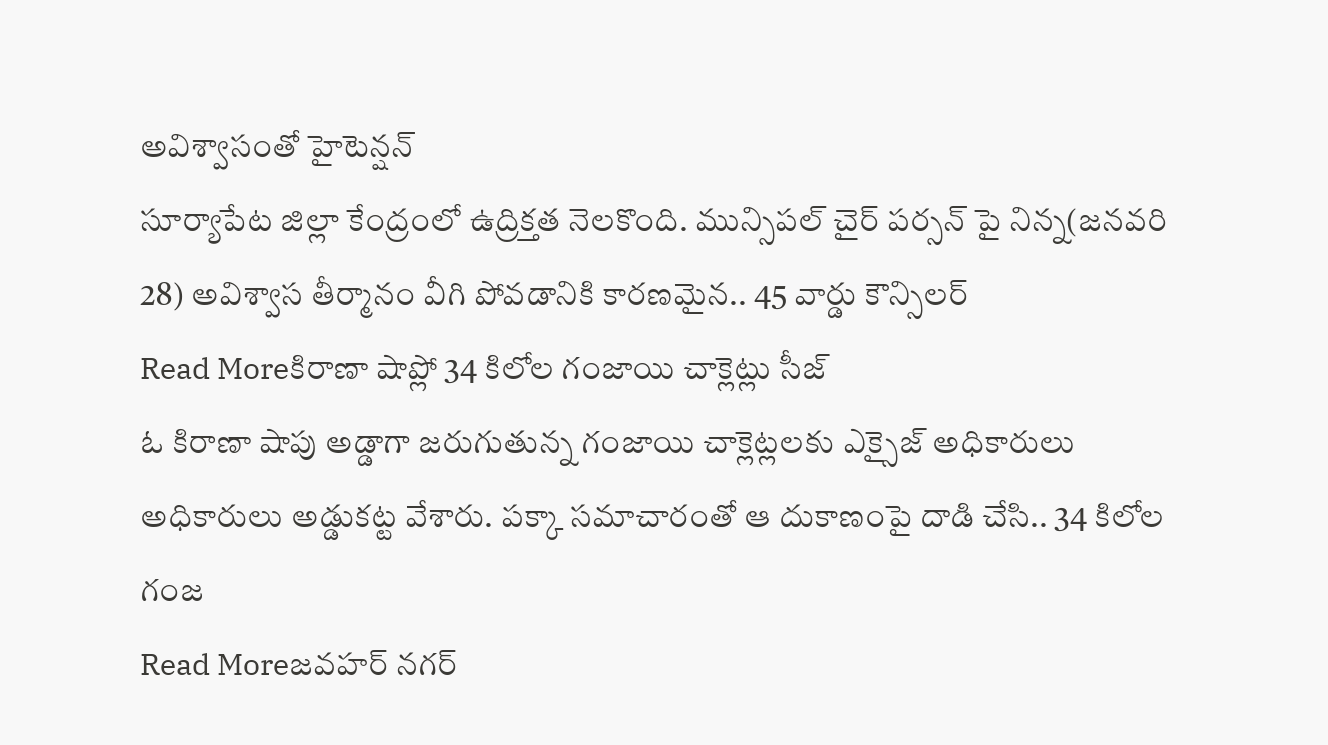అవిశ్వాసంతో హైటెన్షన్
సూర్యాపేట జిల్లా కేంద్రంలో ఉద్రిక్తత నెలకొంది. మున్సిపల్ చైర్ పర్సన్ పై నిన్న(జనవరి 28) అవిశ్వాస తీర్మానం వీగి పోవడానికి కారణమైన.. 45 వార్డు కౌన్సిలర్
Read Moreకిరాణా షాప్లో 34 కిలోల గంజాయి చాక్లెట్లు సీజ్
ఓ కిరాణా షాపు అడ్డాగా జరుగుతున్న గంజాయి చాక్లెట్లలకు ఎక్సైజ్ అధికారులు అధికారులు అడ్డుకట్ట వేశారు. పక్కా సమాచారంతో ఆ దుకాణంపై దాడి చేసి.. 34 కిలోల గంజ
Read Moreజవహర్ నగర్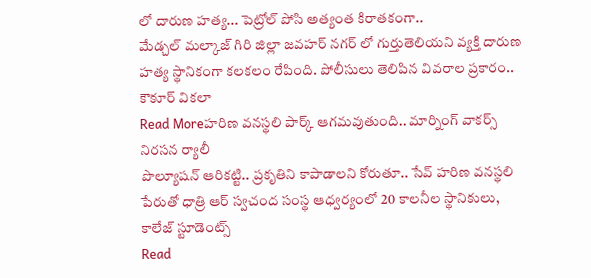లో దారుణ హత్య... పెట్రోల్ పోసి అత్యంత కిరాతకంగా..
మేడ్చల్ మల్కాజ్ గిరి జిల్లా జవహర్ నగర్ లో గుర్తుతెలియని వ్యక్తి దారుణ హత్య స్థానికంగా కలకలం రేపింది. పోలీసులు తెలిపిన వివరాల ప్రకారం.. కౌకూర్ వికలా
Read Moreహరిణ వనస్థలి పార్క్ ఆగమవుతుంది.. మార్నింగ్ వాకర్స్ నిరసన ర్యాలీ
పొల్యూషన్ ఆరికట్టి.. ప్రకృతిని కాపాడాలని కోరుతూ.. సేవ్ హరిణ వనస్థలి పేరుతో ధాత్రి ఆర్ స్వచంద సంస్థ ఆధ్వర్యంలో 20 కాలనీల స్థానికులు, కాలేజ్ స్టూడెంట్స్
Read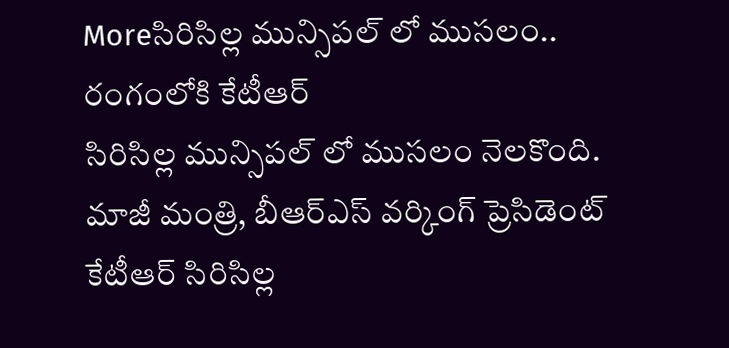Moreసిరిసిల్ల మున్సిపల్ లో ముసలం.. రంగంలోకి కేటీఆర్
సిరిసిల్ల మున్సిపల్ లో ముసలం నెలకొంది. మాజీ మంత్రి, బీఆర్ఎస్ వర్కింగ్ ప్రెసిడెంట్ కేటీఆర్ సిరిసిల్ల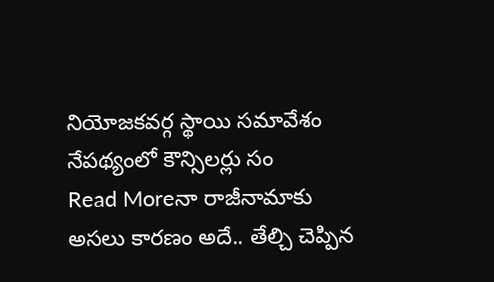నియోజకవర్గ స్థాయి సమావేశం నేపథ్యంలో కౌన్సిలర్లు సం
Read Moreనా రాజీనామాకు అసలు కారణం అదే.. తేల్చి చెప్పిన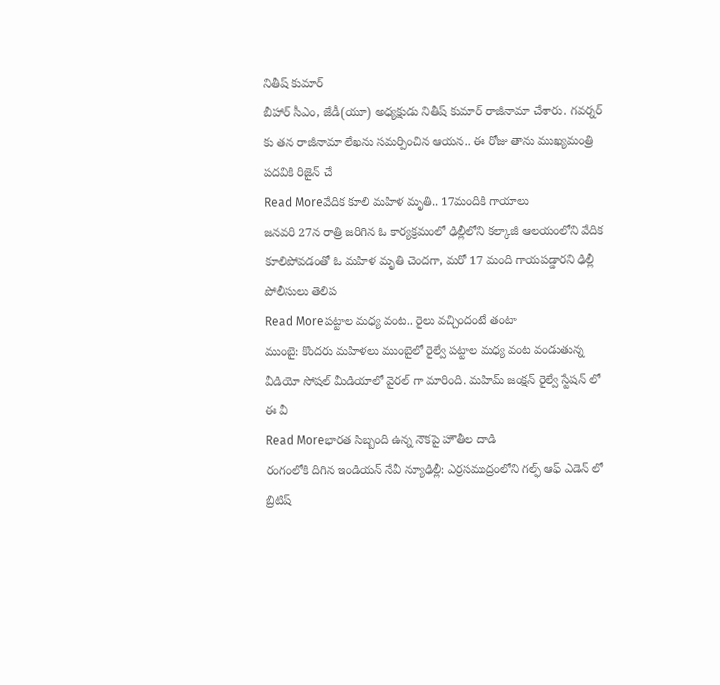నితీష్ కుమార్
బీహార్ సీఎం, జేడీ(యూ) అధ్యక్షుడు నితీష్ కుమార్ రాజీనామా చేశారు. గవర్నర్ కు తన రాజీనామా లేఖను సమర్పించిన ఆయన.. ఈ రోజు తాను ముఖ్యమంత్రి పదవికి రిజైన్ చే
Read Moreవేదిక కూలి మహిళ మృతి.. 17మందికి గాయాలు
జనవరి 27న రాత్రి జరిగిన ఓ కార్యక్రమంలో ఢిల్లీలోని కల్కాజీ ఆలయంలోని వేదిక కూలిపోవడంతో ఓ మహిళ మృతి చెందగా, మరో 17 మంది గాయపడ్డారని ఢిల్లీ పోలీసులు తెలిప
Read Moreపట్టాల మధ్య వంట.. రైలు వచ్చిందంటే తంటా
ముంబై: కొందరు మహిళలు ముంబైలో రైల్వే పట్టాల మధ్య వంట వండుతున్న వీడియో సోషల్ మీడియాలో వైరల్ గా మారింది. మహిమ్ జంక్షన్ రైల్వే స్టేషన్ లో ఈ వీ
Read Moreభారత సిబ్బంది ఉన్న నౌకపై హౌతీల దాడి
రంగంలోకి దిగిన ఇండియన్ నేవీ న్యూఢిల్లీ: ఎర్రసముద్రంలోని గల్ఫ్ ఆఫ్ ఎడెన్ లో బ్రిటిష్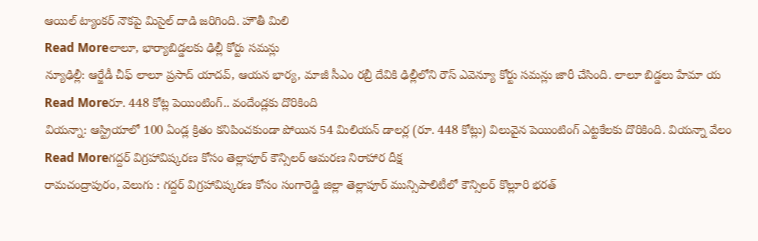ఆయిల్ ట్యాంకర్ నౌకపై మిసైల్ దాడి జరిగింది. హౌతీ మిలి
Read Moreలాలూ, భార్యాబిడ్డలకు ఢిల్లీ కోర్టు సమన్లు
న్యూఢిల్లీ: ఆర్జేడీ చీఫ్ లాలూ ప్రసాద్ యాదవ్, ఆయన భార్య, మాజీ సీఎం రబ్రీ దేవికి ఢిల్లీలోని రౌస్ ఎవెన్యూ కోర్టు సమన్లు జారీ చేసింది. లాలూ బిడ్డలు హేమా య
Read Moreరూ. 448 కోట్ల పెయింటింగ్.. వందేండ్లకు దొరికింది
వియన్నా: ఆస్ట్రియాలో 100 ఏండ్ల క్రితం కనిపించకుండా పోయిన 54 మిలియన్ డాలర్ల (రూ. 448 కోట్లు) విలువైన పెయింటింగ్ ఎట్టకేలకు దొరికింది. వియన్నా వేలం
Read Moreగద్దర్ విగ్రహావిష్కరణ కోసం తెల్లాపూర్ కౌన్సిలర్ ఆమరణ నిరాహార దీక్ష
రామచంద్రాపురం, వెలుగు : గద్దర్ విగ్రహావిష్కరణ కోసం సంగారెడ్డి జిల్లా తెల్లాపూర్ మున్సిపాలిటీలో కౌన్సిలర్ కొల్లూరి భరత్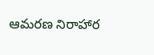ఆమరణ నిరాహార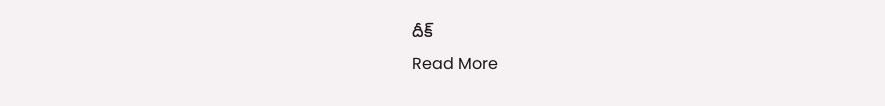దీక్
Read More